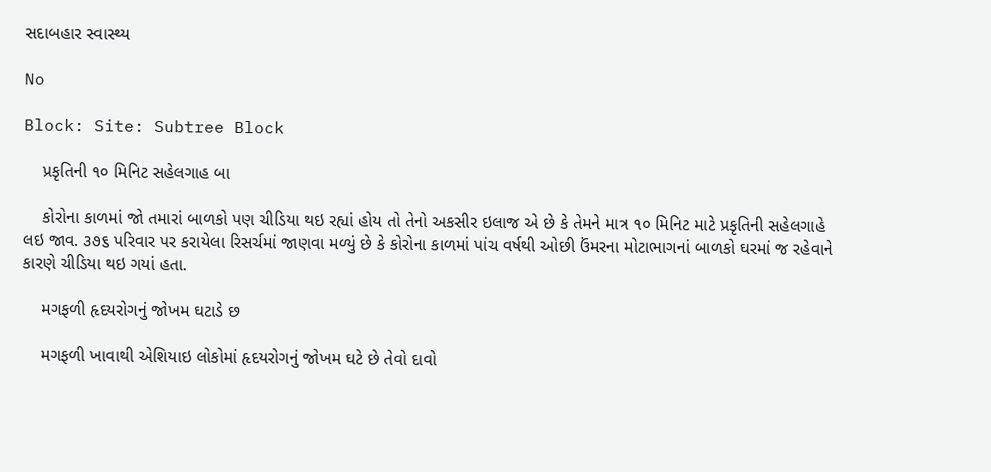સદાબહાર સ્વાસ્થ્ય

No

Block: Site: Subtree Block

    પ્રકૃતિની ૧૦ મિનિટ સહેલગાહ બા

    કોરોના કાળમાં જો તમારાં બાળકો પણ ચીડિયા થઇ રહ્યાં હોય તો તેનો અકસીર ઇલાજ એ છે કે તેમને માત્ર ૧૦ મિનિટ માટે પ્રકૃતિની સહેલગાહે લઇ જાવ. ૩૭૬ પરિવાર પર કરાયેલા રિસર્ચમાં જાણવા મળ્યું છે કે કોરોના કાળમાં પાંચ વર્ષથી ઓછી ઉંમરના મોટાભાગનાં બાળકો ઘરમાં જ રહેવાને કારણે ચીડિયા થઇ ગયાં હતા.

    મગફળી હૃદયરોગનું જોખમ ઘટાડે છ

    મગફળી ખાવાથી એશિયાઇ લોકોમાં હૃદયરોગનું જોખમ ઘટે છે તેવો દાવો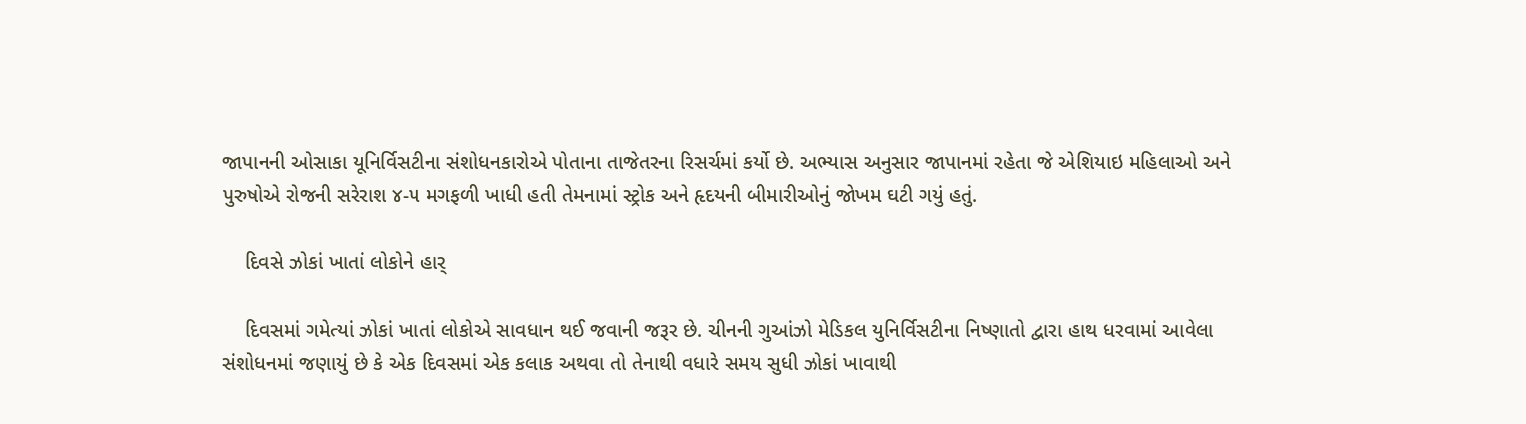જાપાનની ઓસાકા યૂનિર્વિસટીના સંશોધનકારોએ પોતાના તાજેતરના રિસર્ચમાં કર્યો છે. અભ્યાસ અનુસાર જાપાનમાં રહેતા જે એશિયાઇ મહિલાઓ અને પુરુષોએ રોજની સરેરાશ ૪-૫ મગફળી ખાધી હતી તેમનામાં સ્ટ્રોક અને હૃદયની બીમારીઓનું જોખમ ઘટી ગયું હતું.

    દિવસે ઝોકાં ખાતાં લોકોને હાર્

    દિવસમાં ગમેત્યાં ઝોકાં ખાતાં લોકોએ સાવધાન થઈ જવાની જરૂર છે. ચીનની ગુઆંઝો મેડિકલ યુનિર્વિસટીના નિષ્ણાતો દ્વારા હાથ ધરવામાં આવેલા સંશોધનમાં જણાયું છે કે એક દિવસમાં એક કલાક અથવા તો તેનાથી વધારે સમય સુધી ઝોકાં ખાવાથી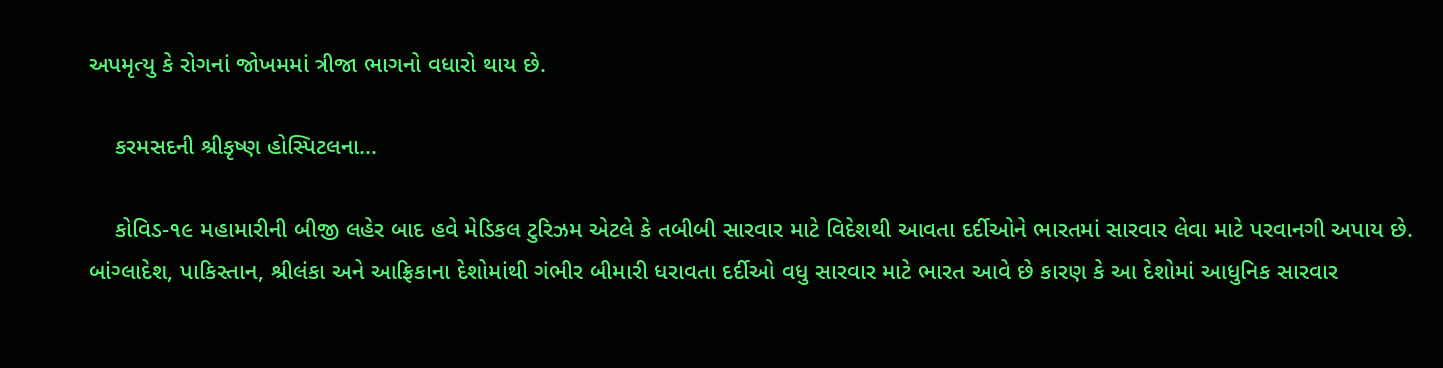અપમૃત્યુ કે રોગનાં જોખમમાં ત્રીજા ભાગનો વધારો થાય છે.

    કરમસદની શ્રીકૃષ્ણ હોસ્પિટલના...

    કોવિડ-૧૯ મહામારીની બીજી લહેર બાદ હવે મેડિકલ ટુરિઝમ એટલે કે તબીબી સારવાર માટે વિદેશથી આવતા દર્દીઓને ભારતમાં સારવાર લેવા માટે પરવાનગી અપાય છે. બાંગ્લાદેશ, પાકિસ્તાન, શ્રીલંકા અને આફ્રિકાના દેશોમાંથી ગંભીર બીમારી ધરાવતા દર્દીઓ વધુ સારવાર માટે ભારત આવે છે કારણ કે આ દેશોમાં આધુનિક સારવાર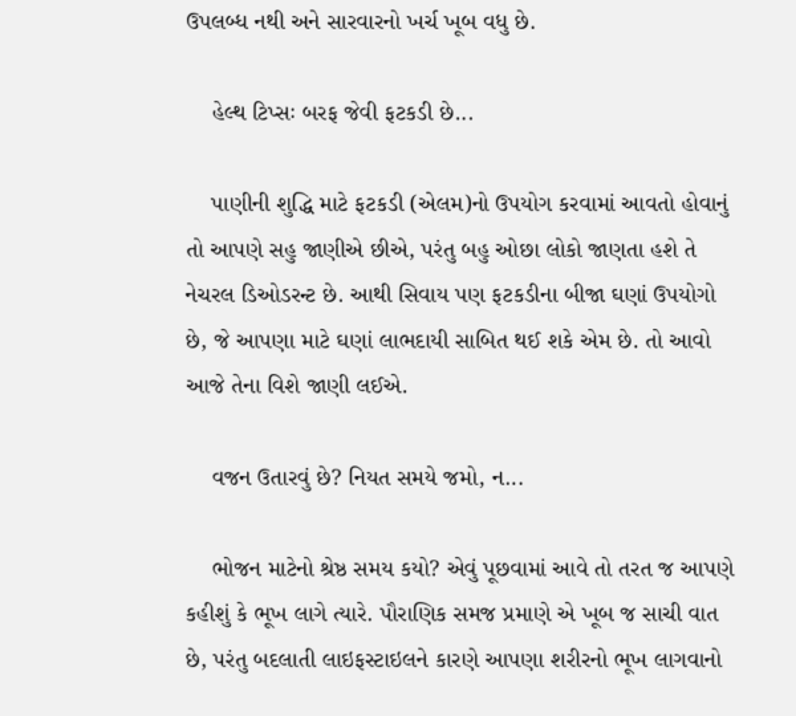ઉપલબ્ધ નથી અને સારવારનો ખર્ચ ખૂબ વધુ છે.

    હેલ્થ ટિપ્સઃ બરફ જેવી ફટકડી છે...

    પાણીની શુદ્ધિ માટે ફટકડી (એલમ)નો ઉપયોગ કરવામાં આવતો હોવાનું તો આપણે સહુ જાણીએ છીએ, પરંતુ બહુ ઓછા લોકો જાણતા હશે તે નેચરલ ડિઓડરન્ટ છે. આથી સિવાય પણ ફટકડીના બીજા ઘણાં ઉપયોગો છે, જે આપણા માટે ઘણાં લાભદાયી સાબિત થઈ શકે એમ છે. તો આવો આજે તેના વિશે જાણી લઈએ.

    વજન ઉતારવું છે? નિયત સમયે જમો, ન...

    ભોજન માટેનો શ્રેષ્ઠ સમય કયો? એવું પૂછવામાં આવે તો તરત જ આપણે કહીશું કે ભૂખ લાગે ત્યારે. પૌરાણિક સમજ પ્રમાણે એ ખૂબ જ સાચી વાત છે, પરંતુ બદલાતી લાઇફસ્ટાઇલને કારણે આપણા શરીરનો ભૂખ લાગવાનો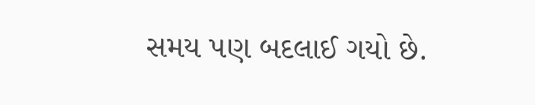સમય પણ બદલાઈ ગયો છે.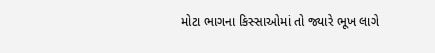મોટા ભાગના કિસ્સાઓમાં તો જ્યારે ભૂખ લાગે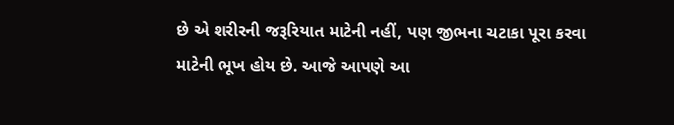છે એ શરીરની જરૂરિયાત માટેની નહીં, પણ જીભના ચટાકા પૂરા કરવા માટેની ભૂખ હોય છે. આજે આપણે આ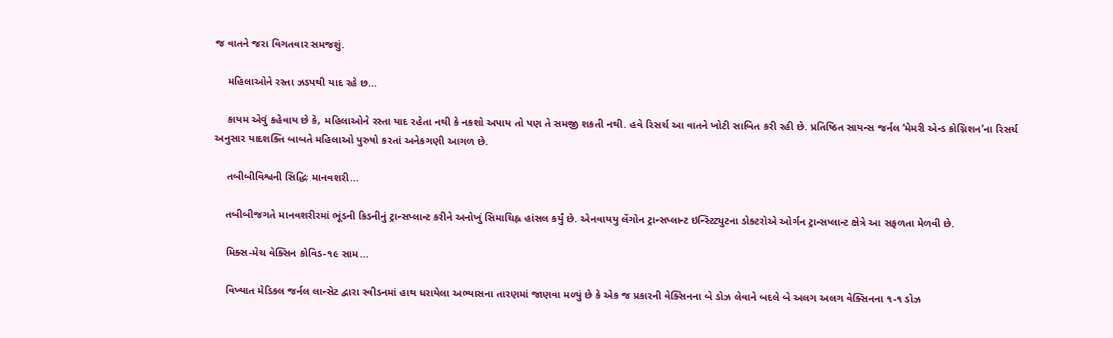જ વાતને જરા વિગતવાર સમજશું.

    મહિલાઓને રસ્તા ઝડપથી યાદ રહે છ...

    કાયમ એવું કહેવાય છે કે, મહિલાઓને રસ્તા યાદ રહેતા નથી કે નકશો અપાય તો પણ તે સમજી શકતી નથી. હવે રિસર્ચ આ વાતને ખોટી સાબિત કરી રહી છે. પ્રતિષ્ઠિત સાયન્સ જર્નલ ‘મેમરી એન્ડ કોગ્નિશન’ના રિસર્ચ અનુસાર યાદશક્તિ બાબતે મહિલાઓ પુરુષો કરતાં અનેકગણી આગળ છે.

    તબીબીવિશ્વની સિદ્ધિઃ માનવશરી...

    તબીબીજગતે માનવશરીરમાં ભૂંડની કિડનીનું ટ્રાન્સપ્લાન્ટ કરીને અનોખું સિમાચિહ્ન હાંસલ કર્યું છે. એનવાયયુ લેંગોન ટ્રાન્સપ્લાન્ટ ઇન્સ્ટિટ્યુટના ડોક્ટરોએ ઓર્ગન ટ્રાન્સપ્લાન્ટ ક્ષેત્રે આ સફળતા મેળવી છે.

    મિક્સ-મેચ વેક્સિન કોવિડ-૧૯ સામ...

    વિખ્યાત મેડિકલ જર્નલ લાન્સેટ દ્વારા સ્વીડનમાં હાથ ધરાયેલા અભ્યાસના તારણમાં જાણવા મળ્યું છે કે એક જ પ્રકારની વેક્સિનના બે ડોઝ લેવાને બદલે બે અલગ અલગ વેક્સિનના ૧-૧ ડોઝ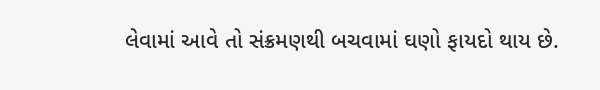લેવામાં આવે તો સંક્રમણથી બચવામાં ઘણો ફાયદો થાય છે.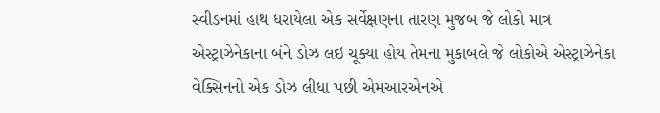સ્વીડનમાં હાથ ધરાયેલા એક સર્વેક્ષણના તારણ મુજબ જે લોકો માત્ર એસ્ટ્રાઝેનેકાના બંને ડોઝ લઇ ચૂક્યા હોય તેમના મુકાબલે જે લોકોએ એસ્ટ્રાઝેનેકા વેક્સિનનો એક ડોઝ લીધા પછી એમઆરએનએ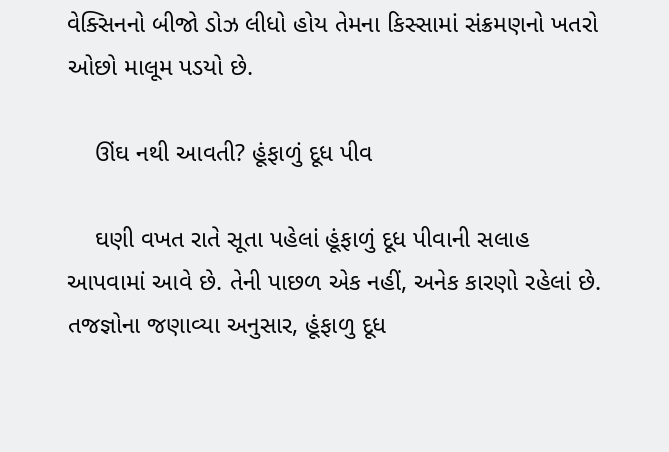વેક્સિનનો બીજો ડોઝ લીધો હોય તેમના કિસ્સામાં સંક્રમણનો ખતરો ઓછો માલૂમ પડયો છે.

    ઊંઘ નથી આવતી? હૂંફાળું દૂધ પીવ

    ઘણી વખત રાતે સૂતા પહેલાં હૂંફાળું દૂધ પીવાની સલાહ આપવામાં આવે છે. તેની પાછળ એક નહીં, અનેક કારણો રહેલાં છે. તજજ્ઞોના જણાવ્યા અનુસાર, હૂંફાળુ દૂધ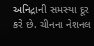અનિદ્રાની સમસ્યા દૂર કરે છે. ચીનના નેશનલ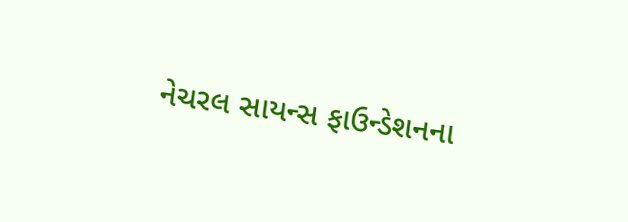નેચરલ સાયન્સ ફાઉન્ડેશનના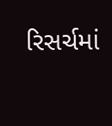રિસર્ચમાં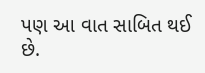પણ આ વાત સાબિત થઈ છે.